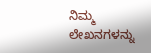ನಿಮ್ಮ ಲೇಖನಗಳನ್ನು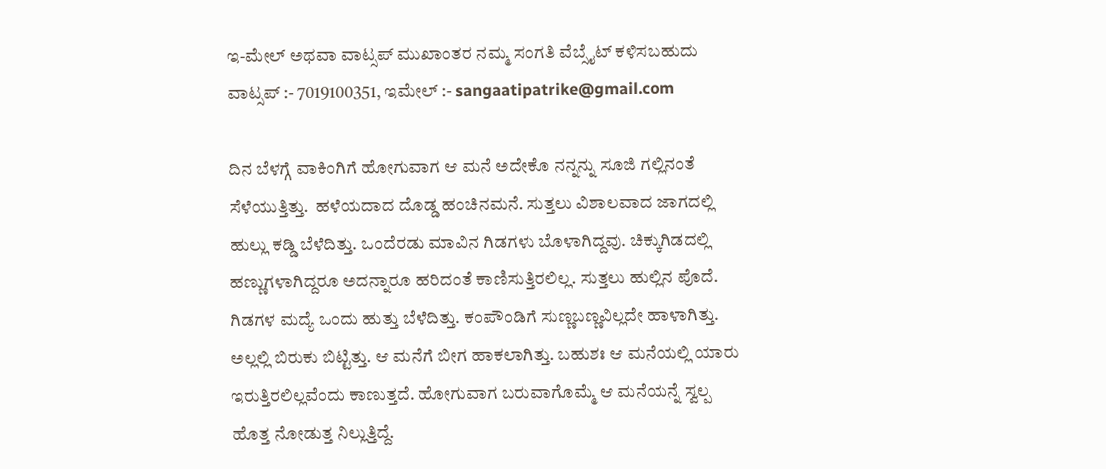ಇ-ಮೇಲ್ ಅಥವಾ ವಾಟ್ಸಪ್ ಮುಖಾಂತರ ನಮ್ಮ ಸಂಗತಿ ವೆಬ್ಸೈಟ್ ಕಳಿಸಬಹುದು ವಾಟ್ಸಪ್‌ :- 7019100351, ಇಮೇಲ್ :- sangaatipatrike@gmail.com

ದಿನ ಬೆಳಗ್ಗೆ ವಾಕಿಂಗಿಗೆ ಹೋಗುವಾಗ ಆ ಮನೆ ಅದೇಕೊ ನನ್ನನ್ನು ಸೂಜಿ ಗಲ್ಲಿನಂತೆ ಸೆಳೆಯುತ್ತಿತ್ತು.  ಹಳೆಯದಾದ ದೊಡ್ಡ ಹಂಚಿನಮನೆ. ಸುತ್ತಲು ವಿಶಾಲವಾದ ಜಾಗದಲ್ಲಿ ಹುಲ್ಲು ಕಡ್ಡಿ ಬೆಳೆದಿತ್ತು. ಒಂದೆರಡು ಮಾವಿನ ಗಿಡಗಳು ಬೊಳಾಗಿದ್ದವು. ಚಿಕ್ಕುಗಿಡದಲ್ಲಿ ಹಣ್ಣುಗಳಾಗಿದ್ದರೂ ಅದನ್ನಾರೂ ಹರಿದಂತೆ ಕಾಣಿಸುತ್ತಿರಲಿಲ್ಲ. ಸುತ್ತಲು ಹುಲ್ಲಿನ ಪೊದೆ. ಗಿಡಗಳ ಮದ್ಯೆ ಒಂದು ಹುತ್ತು ಬೆಳೆದಿತ್ತು. ಕಂಪೌಂಡಿಗೆ ಸುಣ್ಣಬಣ್ಣವಿಲ್ಲದೇ ಹಾಳಾಗಿತ್ತು. ಅಲ್ಲಲ್ಲಿ ಬಿರುಕು ಬಿಟ್ಟಿತ್ತು. ಆ ಮನೆಗೆ ಬೀಗ ಹಾಕಲಾಗಿತ್ತು. ಬಹುಶಃ ಆ ಮನೆಯಲ್ಲಿ ಯಾರು ಇರುತ್ತಿರಲಿಲ್ಲವೆಂದು ಕಾಣುತ್ತದೆ. ಹೋಗುವಾಗ ಬರುವಾಗೊಮ್ಮೆ ಆ ಮನೆಯನ್ನೆ ಸ್ವಲ್ಪ ಹೊತ್ತ ನೋಡುತ್ತ ನಿಲ್ಲುತ್ತಿದ್ದೆ‌.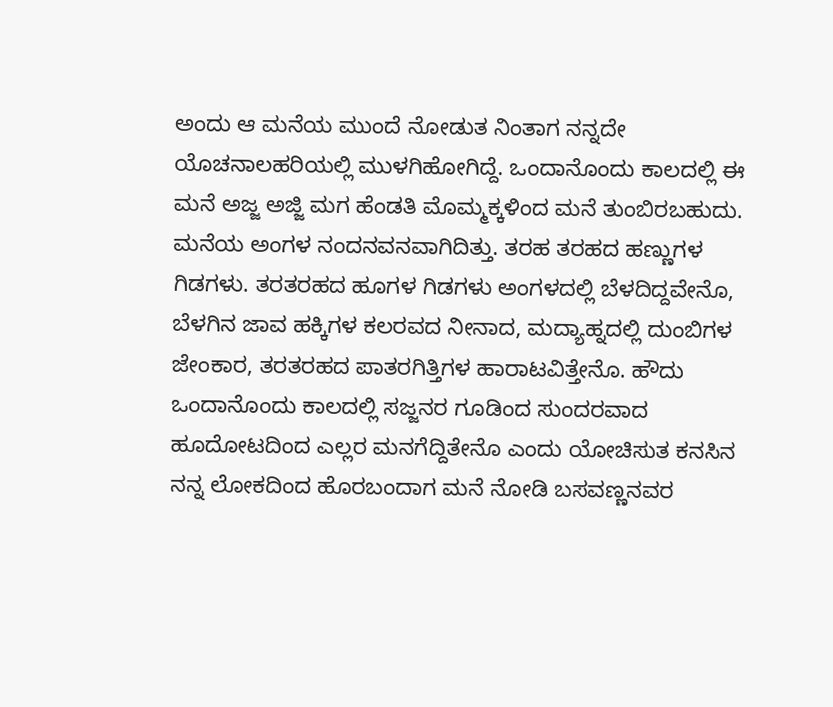ಅಂದು ಆ ಮನೆಯ ಮುಂದೆ ನೋಡುತ ನಿಂತಾಗ ನನ್ನದೇ ಯೊಚನಾಲಹರಿಯಲ್ಲಿ ಮುಳಗಿಹೋಗಿದ್ದೆ. ಒಂದಾನೊಂದು ಕಾಲದಲ್ಲಿ ಈ ಮನೆ ಅಜ್ಜ ಅಜ್ಜಿ ಮಗ ಹೆಂಡತಿ ಮೊಮ್ಮಕ್ಕಳಿಂದ ಮನೆ ತುಂಬಿರಬಹುದು. ಮನೆಯ ಅಂಗಳ ನಂದನವನವಾಗಿದಿತ್ತು. ತರಹ ತರಹದ ಹಣ್ಣುಗಳ ಗಿಡಗಳು. ತರತರಹದ ಹೂಗಳ ಗಿಡಗಳು ಅಂಗಳದಲ್ಲಿ ಬೆಳದಿದ್ದವೇನೊ, ಬೆಳಗಿನ ಜಾವ ಹಕ್ಕಿಗಳ ಕಲರವದ ನೀನಾದ, ಮದ್ಯಾಹ್ನದಲ್ಲಿ ದುಂಬಿಗಳ ಜೇಂಕಾರ, ತರತರಹದ ಪಾತರಗಿತ್ತಿಗಳ ಹಾರಾಟವಿತ್ತೇನೊ. ಹೌದು ಒಂದಾನೊಂದು ಕಾಲದಲ್ಲಿ ಸಜ್ಜನರ ಗೂಡಿಂದ ಸುಂದರವಾದ ಹೂದೋಟದಿಂದ ಎಲ್ಲರ ಮನಗೆದ್ದಿತೇನೊ ಎಂದು ಯೋಚಿಸುತ ಕನಸಿನ ನನ್ನ ಲೋಕದಿಂದ ಹೊರಬಂದಾಗ ಮನೆ ನೋಡಿ ಬಸವಣ್ಣನವರ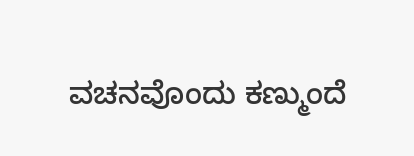ವಚನವೊಂದು ಕಣ್ಮುಂದೆ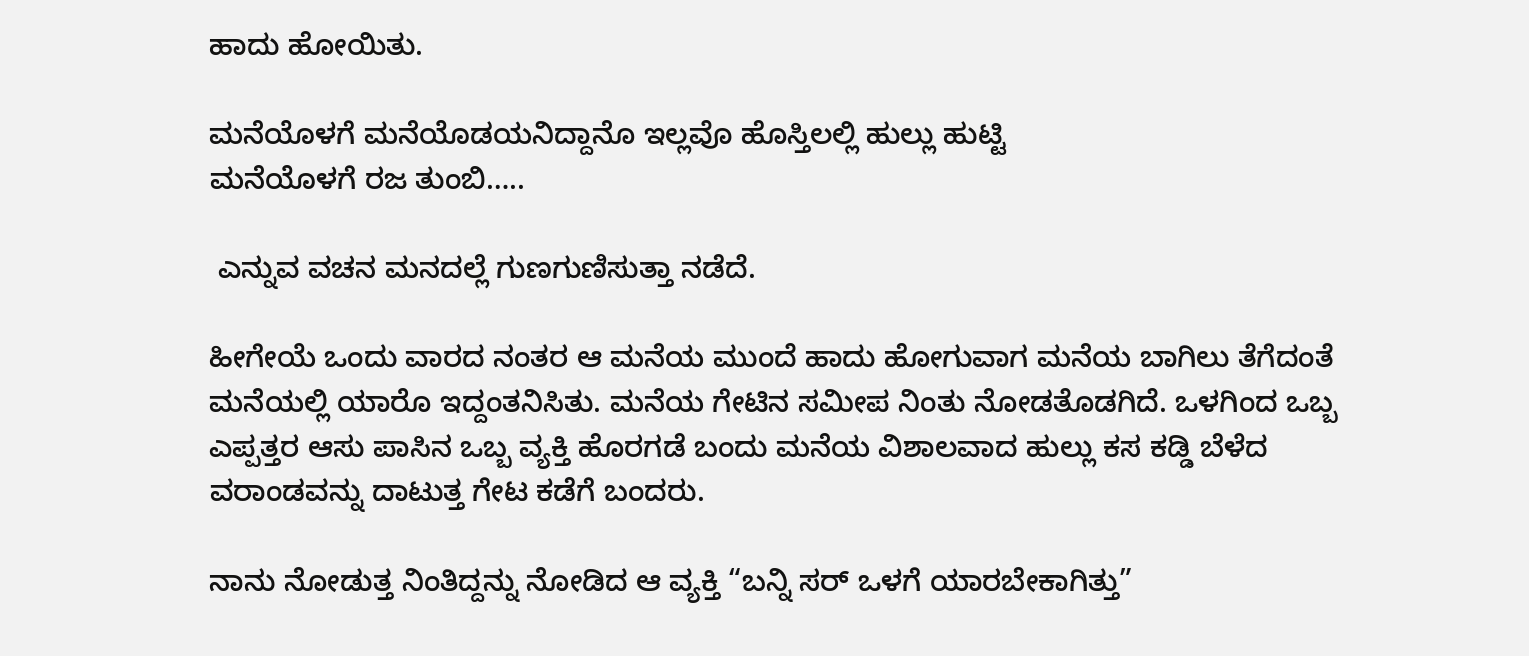ಹಾದು ಹೋಯಿತು.

ಮನೆಯೊಳಗೆ ಮನೆಯೊಡಯನಿದ್ದಾನೊ ಇಲ್ಲವೊ ಹೊಸ್ತಿಲಲ್ಲಿ ಹುಲ್ಲು ಹುಟ್ಟಿ
ಮನೆಯೊಳಗೆ ರಜ ತುಂಬಿ…..

 ಎನ್ನುವ ವಚನ ಮನದಲ್ಲೆ ಗುಣಗುಣಿಸುತ್ತಾ ನಡೆದೆ.

ಹೀಗೇಯೆ ಒಂದು ವಾರದ ನಂತರ ಆ ಮನೆಯ ಮುಂದೆ ಹಾದು ಹೋಗುವಾಗ ಮನೆಯ ಬಾಗಿಲು ತೆಗೆದಂತೆ ಮನೆಯಲ್ಲಿ ಯಾರೊ ಇದ್ದಂತನಿಸಿತು. ಮನೆಯ ಗೇಟಿನ ಸಮೀಪ ನಿಂತು ನೋಡತೊಡಗಿದೆ. ಒಳಗಿಂದ ಒಬ್ಬ ಎಪ್ಪತ್ತರ ಆಸು ಪಾಸಿನ ಒಬ್ಬ ವ್ಯಕ್ತಿ ಹೊರಗಡೆ ಬಂದು ಮನೆಯ ವಿಶಾಲವಾದ ಹುಲ್ಲು ಕಸ ಕಡ್ಡಿ ಬೆಳೆದ ವರಾಂಡವನ್ನು ದಾಟುತ್ತ ಗೇಟ ಕಡೆಗೆ ಬಂದರು.

ನಾನು ನೋಡುತ್ತ ನಿಂತಿದ್ದನ್ನು ನೋಡಿದ ಆ ವ್ಯಕ್ತಿ “ಬನ್ನಿ ಸರ್ ಒಳಗೆ ಯಾರ‌ಬೇಕಾಗಿತ್ತು”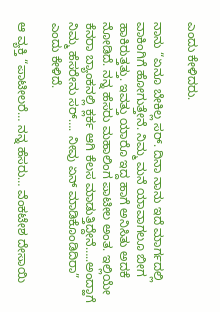ಎಂದು ಕೇಳಿದರು.

ನಾನು “ಏನೂ ಬೇಕಿಲ್ಲ ಸರ್. ದಿನಾ ನಾನು ಇದೆ ಮಾರ್ಗದಲ್ಲಿ ವಾಕಿಂಗಿಗೆ ಹೋಗುತ್ತೇನೆ. ನಿಮ್ಮ ಮನೆ ಯಾವಾಗಲೂ ಬೀಗ ಹಾಕಿರುತ್ತತ್ತು. ಇವತ್ತು ಯಾರೊ ಇದ್ದ ಹಾಗೆ ಅನಿಸಿತು ಅದಕೆ ನೋಡಿದೆ. ನನ್ನ ಹೆಸರು ಮಹಾಲಿಂಗ ಪಾಟೀಲ ಅಂತ. ಇಲ್ಲಿಯೇ ಕೆನರಾ ಬ್ಯಾಂಕನಲ್ಲಿ ಕ್ಲರ್ಕ ಆಗಿ ಕೆಲಸ ಮಾಡುತ್ತಿದ್ದೇನೆ…..ಅಂದ್ಹಾಗೆ ನಿಮ್ಮ ಹೆಸರೇನು ಸರ್…. ನೀವು ಏನ್ ಮಾಡಿಕೊಂಡಿದಿರಾ” ಎಂದು ಕೇಳಿದೆ.

ಆ ವ್ಯಕ್ತಿ “ಪಾಟೀಲರೆ… ನನ್ನ ಹೆಸರು… ವೆಂಕಟೇಶ ದೇಸಾಯಿ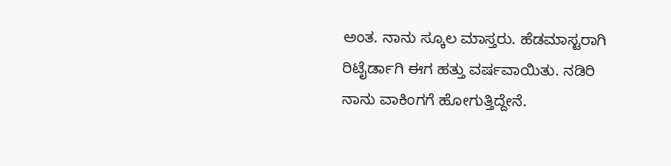ಅಂತ. ನಾನು ಸ್ಕೂಲ ಮಾಸ್ತರು. ಹೆಡಮಾಸ್ಟರಾಗಿ ರಿಟೈರ್ಡಾಗಿ ಈಗ ಹತ್ತು ವರ್ಷವಾಯಿತು. ನಡಿರಿ ನಾನು ವಾಕಿಂಗಗೆ ಹೋಗುತ್ತಿದ್ದೇನೆ.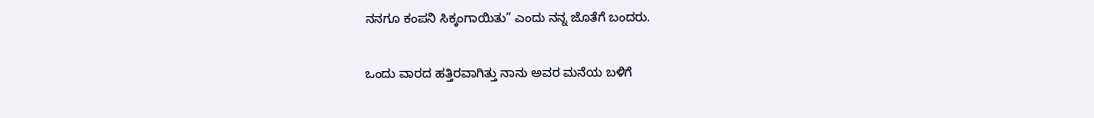ನನಗೂ ಕಂಪನಿ ಸಿಕ್ಕಂಗಾಯಿತು” ಎಂದು ನನ್ನ ಜೊತೆಗೆ ಬಂದರು.

ಒಂದು ವಾರದ ಹತ್ತಿರವಾಗಿತ್ತು ನಾನು ಅವರ ಮನೆಯ ಬಳಿಗೆ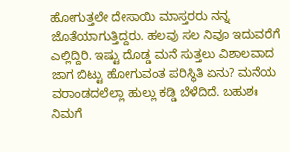ಹೋಗುತ್ತಲೇ ದೇಸಾಯಿ ಮಾಸ್ತರರು ನನ್ನ ಜೊತೆಯಾಗುತ್ತಿದ್ದರು. ಹಲವು ಸಲ ನಿವೂ ಇದುವರೆಗೆ ಎಲ್ಲಿದ್ದಿರಿ. ಇಷ್ಟು ದೊಡ್ಡ ಮನೆ ಸುತ್ತಲು ವಿಶಾಲವಾದ ಜಾಗ ಬಿಟ್ಟು ಹೋಗುವಂತ ಪರಿಸ್ಥಿತಿ ಏನು? ಮನೆಯ ವರಾಂಡದಲೆಲ್ಲಾ ಹುಲ್ಲು ಕಡ್ಡಿ ಬೆಳೆದಿದೆ. ಬಹುಶಃ ನಿಮಗೆ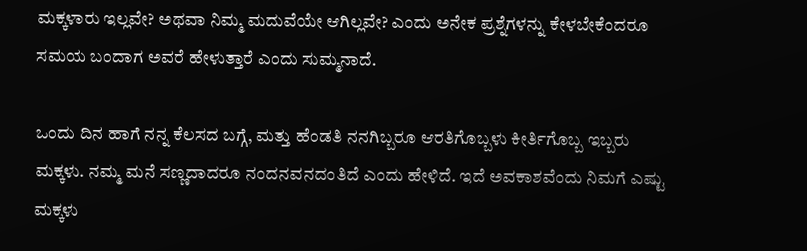ಮಕ್ಕಳಾರು ಇಲ್ಲವೇ? ಅಥವಾ ನಿಮ್ಮ ಮದುವೆಯೇ ಆಗಿಲ್ಲವೇ? ಎಂದು ಅನೇಕ ಪ್ರಶ್ನೆಗಳನ್ನು ಕೇಳಬೇಕೆಂದರೂ ಸಮಯ ಬಂದಾಗ ಅವರೆ ಹೇಳುತ್ತಾರೆ ಎಂದು ಸುಮ್ಮನಾದೆ.

ಒಂದು ದಿನ ಹಾಗೆ ನನ್ನ ಕೆಲಸದ ಬಗ್ಗೆ, ಮತ್ತು ಹೆಂಡತಿ ನನಗಿಬ್ಬರೂ ಆರತಿಗೊಬ್ಬಳು ಕೀರ್ತಿಗೊಬ್ಬ ಇಬ್ಬರು ಮಕ್ಕಳು. ನಮ್ಮ ಮನೆ ಸಣ್ಣದಾದರೂ ನಂದನವನದಂತಿದೆ ಎಂದು ಹೇಳಿದೆ. ಇದೆ ಅವಕಾಶವೆಂದು ನಿಮಗೆ ಎಷ್ಟು ಮಕ್ಕಳು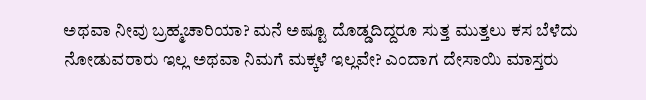ಅಥವಾ ನೀವು ಬ್ರಹ್ಮಚಾರಿಯಾ? ಮನೆ ಅಷ್ಟೂ ದೊಡ್ಡದಿದ್ದರೂ ಸುತ್ತ ಮುತ್ತಲು ಕಸ ಬೆಳೆದು ನೋಡುವರಾರು ಇಲ್ಲ ಅಥವಾ ನಿಮಗೆ ಮಕ್ಕಳೆ ಇಲ್ಲವೇ? ಎಂದಾಗ ದೇಸಾಯಿ ಮಾಸ್ತರು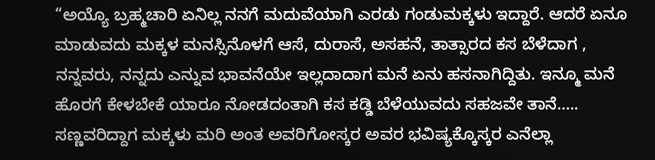“ಅಯ್ಯೊ ಬ್ರಹ್ಮಚಾರಿ ಏನಿಲ್ಲ ನನಗೆ ಮದುವೆಯಾಗಿ ಎರಡು ಗಂಡು‌ಮಕ್ಕಳು ಇದ್ದಾರೆ. ಆದರೆ ಏನೂ ಮಾಡುವದು ಮಕ್ಕಳ ಮನಸ್ಸಿನೊಳಗೆ ಆಸೆ, ದುರಾಸೆ, ಅಸಹನೆ, ತಾತ್ಸಾರದ ಕಸ ಬೆಳೆದಾಗ , ನನ್ನವರು, ನನ್ನದು ಎನ್ನುವ ಭಾವನೆಯೇ ಇಲ್ಲದಾದಾಗ ಮನೆ ಏನು ಹಸನಾಗಿದ್ದಿತು. ಇನ್ಮೂ ಮನೆ ಹೊರಗೆ ಕೇಳಬೇಕೆ ಯಾರೂ ನೋಡದಂತಾಗಿ ಕಸ ಕಡ್ಡಿ ಬೆಳೆಯುವದು ಸಹಜವೇ ತಾನೆ…..  ಸಣ್ಣವರಿದ್ದಾಗ ಮಕ್ಕಳು ಮರಿ ಅಂತ ಅವರಿಗೋಸ್ಕರ ಅವರ ಭವಿಷ್ಯಕ್ಕೊಸ್ಕರ ಎನೆಲ್ಲಾ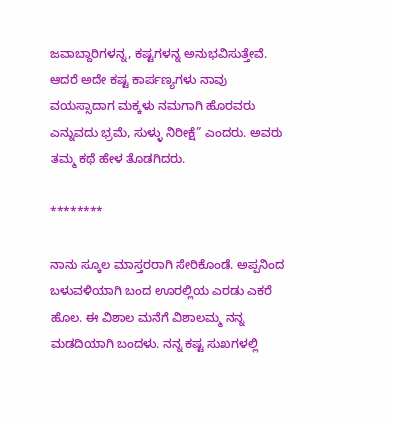ಜವಾಬ್ದಾರಿಗಳನ್ನ, ಕಷ್ಟಗಳನ್ನ ಅನುಭವಿಸುತ್ತೇವೆ. ಆದರೆ ಅದೇ ಕಷ್ಟ ಕಾರ್ಪಣ್ಯಗಳು ನಾವು ವಯಸ್ಸಾದಾಗ ಮಕ್ಕಳು ನಮಗಾಗಿ ಹೊರವರು ಎನ್ನುವದು ಭ್ರಮೆ, ಸುಳ್ಳು ನಿರೀಕ್ಷೆ” ಎಂದರು. ಅವರು ತಮ್ಮ ಕಥೆ ಹೇಳ ತೊಡಗಿದರು.

********

ನಾನು ಸ್ಕೂಲ ಮಾಸ್ತರರಾಗಿ ಸೇರಿಕೊಂಡೆ. ಅಪ್ಪನಿಂದ ಬಳುವಳಿಯಾಗಿ ಬಂದ ಊರಲ್ಲಿಯ ಎರಡು ಎಕರೆ ಹೊಲ. ಈ ವಿಶಾಲ ಮನೆಗೆ ವಿಶಾಲಮ್ಮ ನನ್ನ ಮಡದಿಯಾಗಿ ಬಂದಳು. ನನ್ನ ಕಷ್ಟ ಸುಖಗಳಲ್ಲಿ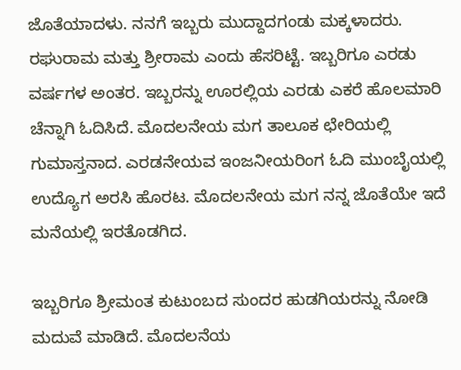ಜೊತೆಯಾದಳು. ನನಗೆ ಇಬ್ಬರು ಮುದ್ದಾದಗಂಡು ಮಕ್ಕಳಾದರು. ರಘುರಾಮ ಮತ್ತು ಶ್ರೀರಾಮ ಎಂದು ಹೆಸರಿಟ್ಟೆ. ಇಬ್ಬರಿಗೂ ಎರಡು ವರ್ಷಗಳ ಅಂತರ. ಇಬ್ಬರನ್ನು ಊರಲ್ಲಿಯ ಎರಡು ಎಕರೆ ಹೊಲ‌ಮಾರಿ ಚೆನ್ನಾಗಿ ಓದಿಸಿದೆ. ಮೊದಲನೇಯ ಮಗ ತಾಲೂಕ‌ ಛೇರಿಯಲ್ಲಿ
ಗುಮಾಸ್ತನಾದ. ಎರಡನೇಯವ ಇಂಜನೀಯರಿಂಗ ಓದಿ ಮುಂಬೈಯಲ್ಲಿ ಉದ್ಯೊಗ ಅರಸಿ ಹೊರಟ. ಮೊದಲನೇಯ ಮಗ ನನ್ನ ಜೊತೆಯೇ ಇದೆ ಮನೆಯಲ್ಲಿ ಇರತೊಡಗಿದ.

ಇಬ್ಬರಿಗೂ ಶ್ರೀಮಂತ ಕುಟುಂಬದ ಸುಂದರ ಹುಡಗಿಯರನ್ನು ನೋಡಿ ಮದುವೆ ಮಾಡಿದೆ. ಮೊದಲನೆಯ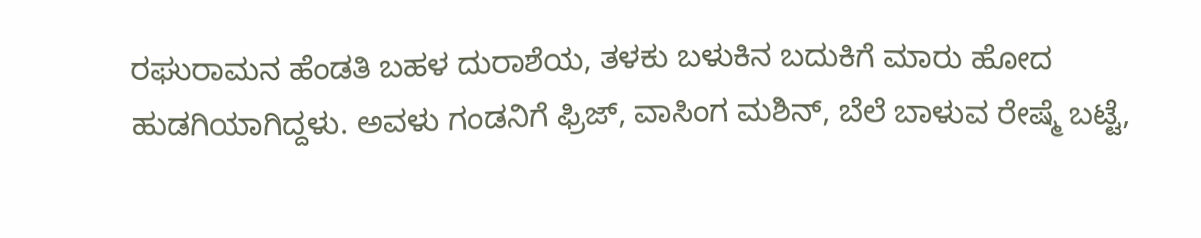ರಘುರಾಮನ ಹೆಂಡತಿ ಬಹಳ ದುರಾಶೆಯ, ತಳಕು ಬಳುಕಿನ ಬದುಕಿಗೆ ಮಾರು ಹೋದ ಹುಡಗಿಯಾಗಿದ್ದಳು. ಅವಳು ಗಂಡನಿಗೆ ಫ್ರಿಜ್, ವಾಸಿಂಗ ಮಶಿನ್, ಬೆಲೆ ಬಾಳುವ ರೇಷ್ಮೆ ಬಟ್ಟೆ,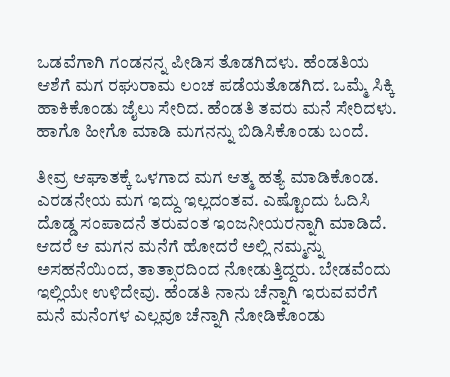ಒಡವೆಗಾಗಿ ಗಂಡನನ್ನ ಪೀಡಿಸ ತೊಡಗಿದಳು. ಹೆಂಡತಿಯ ಆಶೆಗೆ ಮಗ ರಘುರಾಮ ಲಂಚ ಪಡೆಯತೊಡಗಿದ. ಒಮ್ಮೆ ಸಿಕ್ಕಿ ಹಾಕಿಕೊಂಡು ಜೈಲು ಸೇರಿದ. ಹೆಂಡತಿ ತವರು ಮನೆ ಸೇರಿದಳು.  ಹಾಗೊ ಹೀಗೊ ಮಾಡಿ ಮಗನನ್ನು ಬಿಡಿಸಿಕೊಂಡು ಬಂದೆ.

ತೀವ್ರ ಆಘಾತಕ್ಕೆ ಒಳಗಾದ ಮಗ ಆತ್ಮ ಹತ್ಯೆ ಮಾಡಿಕೊಂಡ. ಎರಡನೇಯ ಮಗ ಇದ್ದು ಇಲ್ಲದಂತವ. ಎಷ್ಟೊಂದು ಓದಿಸಿ ದೊಡ್ಡ ಸಂಪಾದನೆ ತರುವಂತ ಇಂಜನೀಯರನ್ನಾಗಿ ಮಾಡಿದೆ. ಆದರೆ ಆ ಮಗನ ಮನೆಗೆ ಹೋದರೆ ಅಲ್ಲಿ ನಮ್ಮನ್ನು ಅಸಹನೆಯಿಂದ, ತಾತ್ಸಾರದಿಂದ ನೋಡುತ್ತಿದ್ದರು. ಬೇಡವೆಂದು ಇಲ್ಲಿಯೇ ಉಳಿದೇವು. ಹೆಂಡತಿ ನಾನು ಚೆನ್ನಾಗಿ ಇರುವವರೆಗೆ ಮನೆ ಮನೆಂಗಳ ಎಲ್ಲವೂ ಚೆನ್ನಾಗಿ ನೋಡಿಕೊಂಡು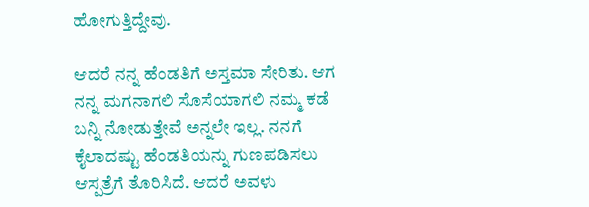ಹೋಗುತ್ತಿದ್ದೇವು.

ಆದರೆ ನನ್ನ ಹೆಂಡತಿಗೆ ಅಸ್ತಮಾ ಸೇರಿತು. ಆಗ ನನ್ನ ಮಗನಾಗಲಿ ಸೊಸೆಯಾಗಲಿ ನಮ್ಮ ಕಡೆ ಬನ್ನಿ ನೋಡುತ್ತೇವೆ ಅನ್ನಲೇ ಇಲ್ಲ. ನನಗೆ ಕೈಲಾದಷ್ಟು ಹೆಂಡತಿಯನ್ನು ಗುಣಪಡಿಸಲು ಆಸ್ಪತ್ರೆಗೆ ತೊರಿಸಿದೆ. ಆದರೆ ಅವಳು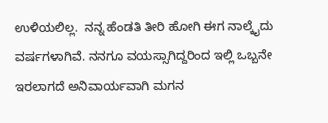ಉಳಿಯಲಿಲ್ಲ.  ನನ್ನ ಹೆಂಡತಿ ತೀರಿ ಹೋಗಿ ಈಗ ನಾಲ್ಕೈದು ವರ್ಷಗಳಾಗಿವೆ. ನನಗೂ ವಯಸ್ಸಾಗಿದ್ದರಿಂದ ಇಲ್ಲಿ ಒಬ್ಬನೇ ಇರಲಾಗದೆ ಅನಿವಾರ್ಯವಾಗಿ ಮಗನ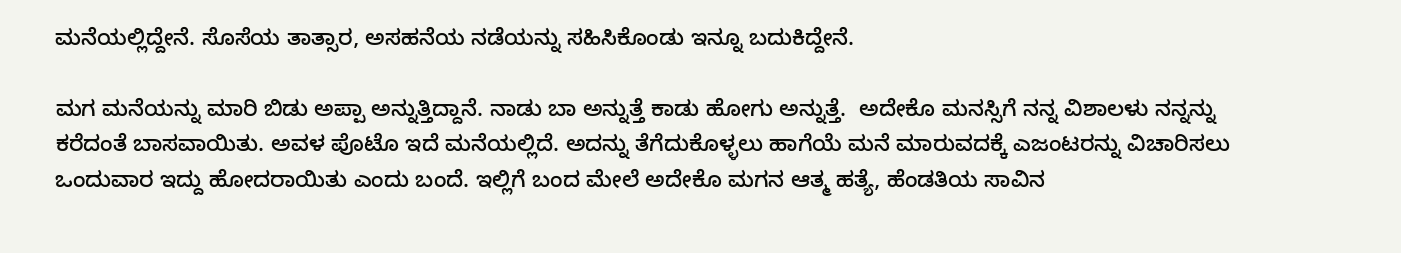ಮನೆಯಲ್ಲಿದ್ದೇನೆ. ಸೊಸೆಯ ತಾತ್ಸಾರ, ಅಸಹನೆಯ ನಡೆಯನ್ನು ಸಹಿಸಿಕೊಂಡು ಇನ್ನೂ ಬದುಕಿದ್ದೇನೆ.

ಮಗ ಮನೆಯನ್ನು ಮಾರಿ ಬಿಡು ಅಪ್ಪಾ ಅನ್ನುತ್ತಿದ್ದಾನೆ. ನಾಡು ಬಾ ಅನ್ನುತ್ತೆ ಕಾಡು ಹೋಗು ಅನ್ನುತ್ತೆ.  ಅದೇಕೊ ಮನಸ್ಸಿಗೆ ನನ್ನ ವಿಶಾಲಳು ನನ್ನನ್ನು ಕರೆದಂತೆ ಬಾಸವಾಯಿತು. ಅವಳ ಪೊಟೊ ಇದೆ ಮನೆಯಲ್ಲಿದೆ. ಅದನ್ನು ತೆಗೆದುಕೊಳ್ಳಲು ಹಾಗೆಯೆ ಮನೆ ಮಾರುವದಕ್ಕೆ ಎಜಂಟರನ್ನು ವಿಚಾರಿಸಲು ಒಂದುವಾರ ಇದ್ದು ಹೋದರಾಯಿತು ಎಂದು ಬಂದೆ. ಇಲ್ಲಿಗೆ ಬಂದ ಮೇಲೆ ಅದೇಕೊ ಮಗನ ಆತ್ಮ ಹತ್ಯೆ, ಹೆಂಡತಿಯ ಸಾವಿನ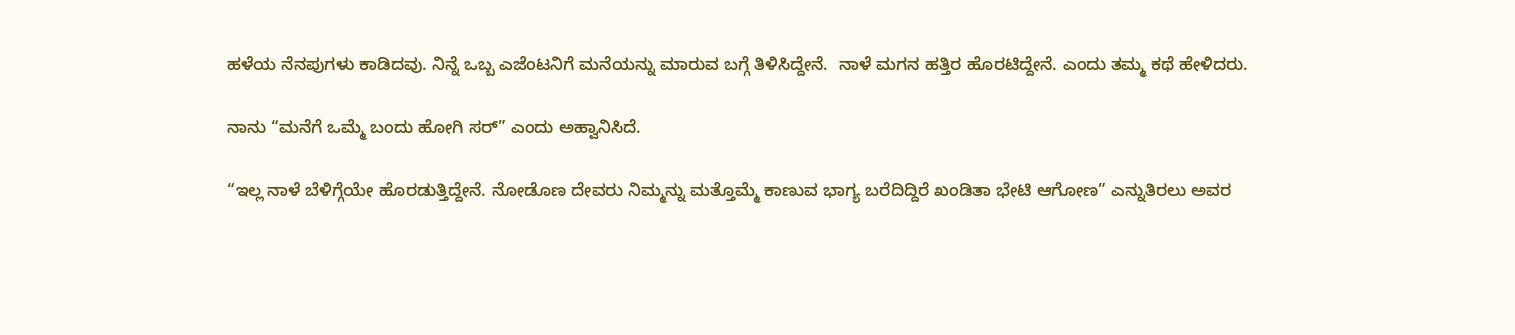ಹಳೆಯ ನೆನಪುಗಳು ಕಾಡಿದವು. ನಿನ್ನೆ ಒಬ್ಬ ಎಜೆಂಟನಿಗೆ ಮನೆಯನ್ನು ಮಾರುವ ಬಗ್ಗೆ ತಿಳಿಸಿದ್ದೇನೆ.  ನಾಳೆ ಮಗನ ಹತ್ತಿರ ಹೊರಟಿದ್ದೇನೆ. ಎಂದು ತಮ್ಮ ಕಥೆ ಹೇಳಿದರು.

ನಾನು “ಮನೆಗೆ ಒಮ್ಮೆ ಬಂದು ಹೋಗಿ ಸರ್” ಎಂದು ಅಹ್ವಾನಿಸಿದೆ.

“ಇಲ್ಲ ನಾಳೆ ಬೆಳಿಗ್ಗೆಯೇ ಹೊರಡುತ್ತಿದ್ದೇನೆ. ನೋಡೊಣ ದೇವರು ನಿಮ್ಮನ್ನು ಮತ್ತೊಮ್ಮೆ ಕಾಣುವ ಭಾಗ್ಯ ಬರೆದಿದ್ದಿರೆ ಖಂಡಿತಾ ಭೇಟಿ ಆಗೋಣ” ಎನ್ನುತಿರಲು ಅವರ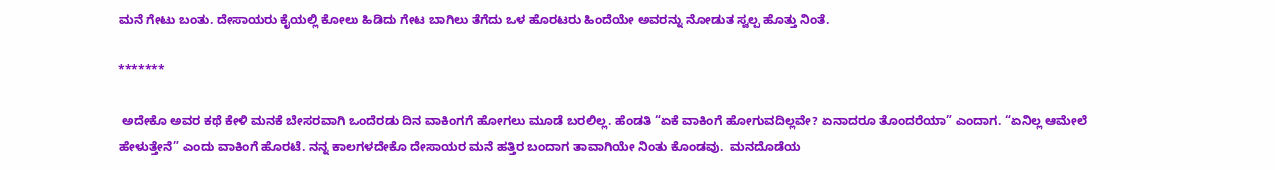ಮನೆ ಗೇಟು ಬಂತು. ದೇಸಾಯರು ಕೈಯಲ್ಲಿ ಕೋಲು ಹಿಡಿದು ಗೇಟ ಬಾಗಿಲು ತೆಗೆದು ಒಳ ಹೊರಟರು ಹಿಂದೆಯೇ ಅವರನ್ನು ನೋಡುತ ಸ್ವಲ್ಪ ಹೊತ್ತು ನಿಂತೆ.

*******

 ಅದೇಕೊ ಅವರ ಕಥೆ ಕೇಳಿ ಮನಕೆ ಬೇಸರವಾಗಿ ಒಂದೆರಡು ದಿನ ವಾಕಿಂಗಗೆ ಹೋಗಲು ಮೂಡೆ ಬರಲಿಲ್ಲ. ಹೆಂಡತಿ “ಏಕೆ ವಾಕಿಂಗೆ ಹೋಗುವದಿಲ್ಲವೇ? ಏನಾದರೂ ತೊಂದರೆಯಾ” ಎಂದಾಗ. “ಏನಿಲ್ಲ ಆಮೇಲೆ ಹೇಳುತ್ತೇನೆ” ಎಂದು ವಾಕಿಂಗೆ ಹೊರಟೆ. ನನ್ನ ಕಾಲಗಳದೇಕೊ ದೇಸಾಯರ ಮನೆ ಹತ್ತಿರ ಬಂದಾಗ ತಾವಾಗಿಯೇ ನಿಂತು ಕೊಂಡವು.  ಮನದೊಡೆಯ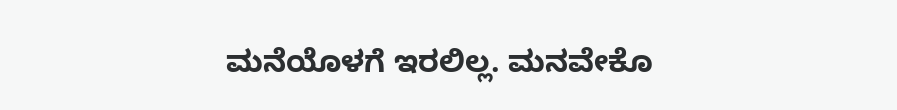ಮನೆಯೊಳಗೆ ಇರಲಿಲ್ಲ. ಮನವೇಕೊ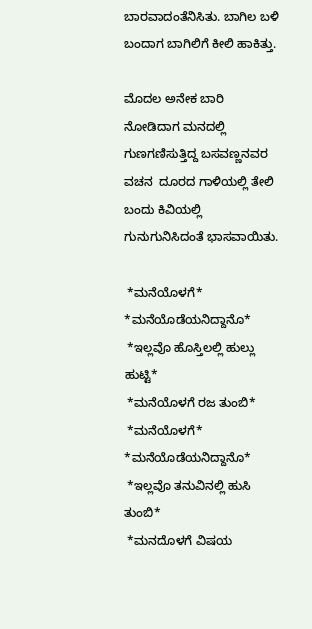ಬಾರವಾದಂತೆನಿಸಿತು. ಬಾಗಿಲ ಬಳಿ ಬಂದಾಗ ಬಾಗಿಲಿಗೆ ಕೀಲಿ ಹಾಕಿತ್ತು.

ಮೊದಲ ಅನೇಕ ಬಾರಿ ನೋಡಿದಾಗ ಮನದಲ್ಲಿ ಗುಣಗಣಿಸುತ್ತಿದ್ದ ಬಸವಣ್ಣನವರ ವಚನ  ದೂರದ ಗಾಳಿಯಲ್ಲಿ ತೇಲಿ ಬಂದು ಕಿವಿಯಲ್ಲಿ ಗುನುಗುನಿಸಿದಂತೆ ಭಾಸವಾಯಿತು.

 *ಮನೆಯೊಳಗೆ* *ಮನೆಯೊಡೆಯನಿದ್ದಾನೊ*
 *ಇಲ್ಲವೊ ಹೊಸ್ತಿಲಲ್ಲಿ ಹುಲ್ಲು ಹುಟ್ಟಿ*
 *ಮನೆಯೊಳಗೆ ರಜ ತುಂಬಿ*
 *ಮನೆಯೊಳಗೆ* *ಮನೆಯೊಡೆಯನಿದ್ದಾನೊ*
 *ಇಲ್ಲವೊ ತನುವಿನಲ್ಲಿ ಹುಸಿ ತುಂಬಿ*
 *ಮನದೊಳಗೆ ವಿಷಯ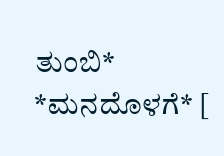ತುಂಬಿ* *ಮನದೊಳಗೆ* [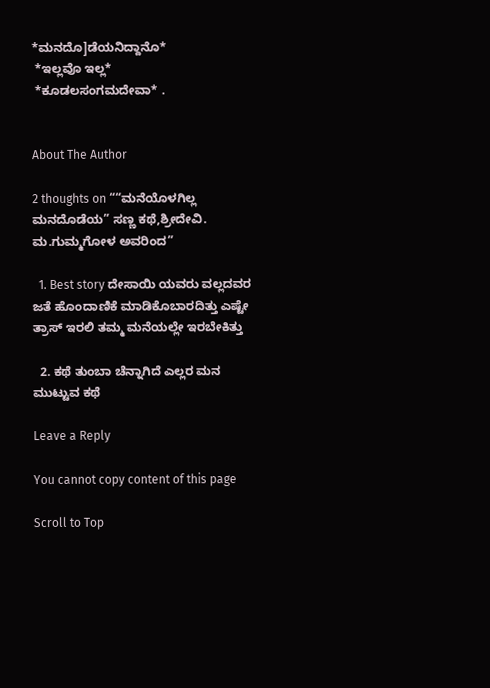*ಮನದೊ]ಡೆಯನಿದ್ದಾನೊ*
 *ಇಲ್ಲವೊ ಇಲ್ಲ*
 *ಕೂಡಲಸಂಗಮದೇವಾ* .


About The Author

2 thoughts on ““ಮನೆಯೊಳಗಿಲ್ಲ ಮನದೊಡೆಯ” ಸಣ್ಣ ಕಥೆ,ಶ್ರೀದೇವಿ. ಮ.ಗುಮ್ಮಗೋಳ ಅವರಿಂದ”

  1. Best story ದೇಸಾಯಿ ಯವರು ವಲ್ಲದವರ ಜತೆ ಹೊಂದಾಣಿಕೆ ಮಾಡಿಕೊಬಾರದಿತ್ತು ಎಷ್ಟೇ ತ್ರಾಸ್ ಇರಲಿ ತಮ್ಮ ಮನೆಯಲ್ಲೇ ಇರಬೇಕಿತ್ತು

  2. ಕಥೆ ತುಂಬಾ ಚೆನ್ನಾಗಿದೆ ಎಲ್ಲರ ಮನ ಮುಟ್ಟುವ ಕಥೆ

Leave a Reply

You cannot copy content of this page

Scroll to Top